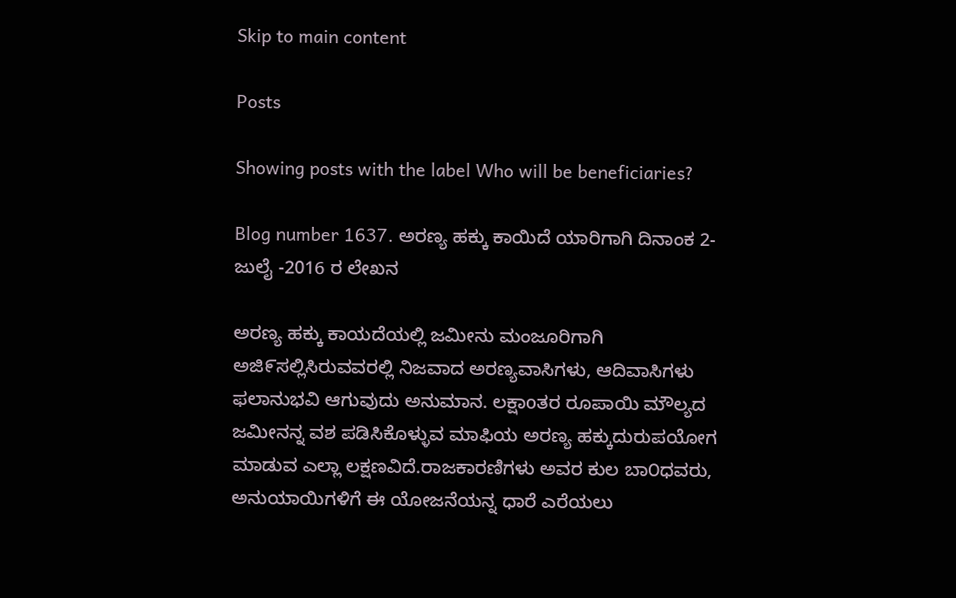Skip to main content

Posts

Showing posts with the label Who will be beneficiaries?

Blog number 1637. ಅರಣ್ಯ ಹಕ್ಕು ಕಾಯಿದೆ ಯಾರಿಗಾಗಿ ದಿನಾಂಕ 2- ಜುಲೈ -2016 ರ ಲೇಖನ

ಅರಣ್ಯ ಹಕ್ಕು ಕಾಯದೆಯಲ್ಲಿ ಜಮೀನು ಮಂಜೂರಿಗಾಗಿ ಅಜಿ೯ಸಲ್ಲಿಸಿರುವವರಲ್ಲಿ ನಿಜವಾದ ಅರಣ್ಯವಾಸಿಗಳು, ಆದಿವಾಸಿಗಳು ಫಲಾನುಭವಿ ಆಗುವುದು ಅನುಮಾನ. ಲಕ್ಷಾoತರ ರೂಪಾಯಿ ಮೌಲ್ಯದ ಜಮೀನನ್ನ ವಶ ಪಡಿಸಿಕೊಳ್ಳುವ ಮಾಫಿಯ ಅರಣ್ಯ ಹಕ್ಕುದುರುಪಯೋಗ ಮಾಡುವ ಎಲ್ಲಾ ಲಕ್ಷಣವಿದೆ.ರಾಜಕಾರಣಿಗಳು ಅವರ ಕುಲ ಬಾ೦ಧವರು, ಅನುಯಾಯಿಗಳಿಗೆ ಈ ಯೋಜನೆಯನ್ನ ಧಾರೆ ಎರೆಯಲು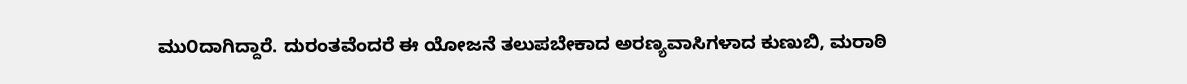ಮು೦ದಾಗಿದ್ದಾರೆ. ದುರಂತವೆಂದರೆ ಈ ಯೋಜನೆ ತಲುಪಬೇಕಾದ ಅರಣ್ಯವಾಸಿಗಳಾದ ಕುಣುಬಿ, ಮರಾಠಿ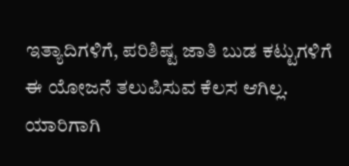ಇತ್ಯಾದಿಗಳಿಗೆ, ಪರಿಶಿಷ್ಟ ಜಾತಿ ಬುಡ ಕಟ್ಟುಗಳಿಗೆ ಈ ಯೋಜನೆ ತಲುಪಿಸುವ ಕೆಲಸ ಆಗಿಲ್ಲ. ಯಾರಿಗಾಗಿ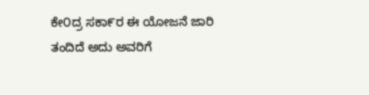ಕೇ೦ದ್ರ ಸಕಾ೯ರ ಈ ಯೋಜನೆ ಜಾರಿ ತಂದಿದೆ ಅದು ಅವರಿಗೆ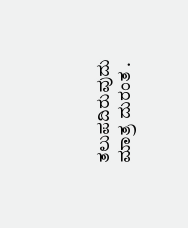ತಲುಪದಿರುವುದು ಮಾತ್ರ ದುರಂತ .